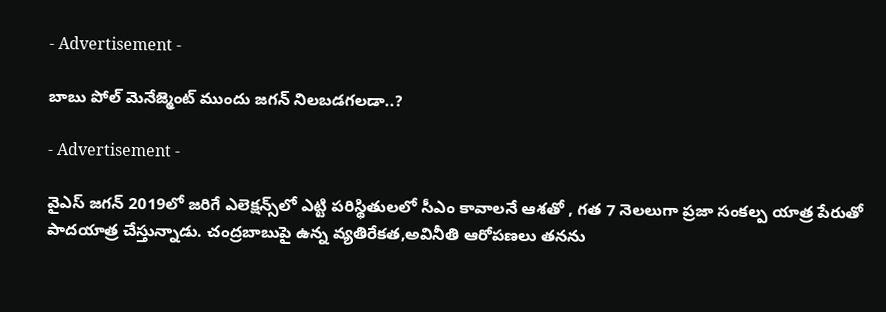- Advertisement -

బాబు పోల్ మెనేజ్మెంట్ ముందు జ‌గ‌న్ నిల‌బ‌డ‌గ‌ల‌డా..?

- Advertisement -

వైఎస్ జ‌గ‌న్ 2019లో జ‌రిగే ఎలెక్ష‌న్స్‌లో ఎట్టి ప‌రిస్థితుల‌లో సీఎం కావాల‌నే ఆశ‌తో , గ‌త 7 నెల‌లుగా ప్ర‌జా సంక‌ల్ప యాత్ర పేరుతో పాద‌యాత్ర చేస్తున్నాడు. చంద్ర‌బాబుపై ఉన్న వ్య‌తిరేక‌త‌,అవినీతి ఆరోప‌ణ‌లు త‌న‌ను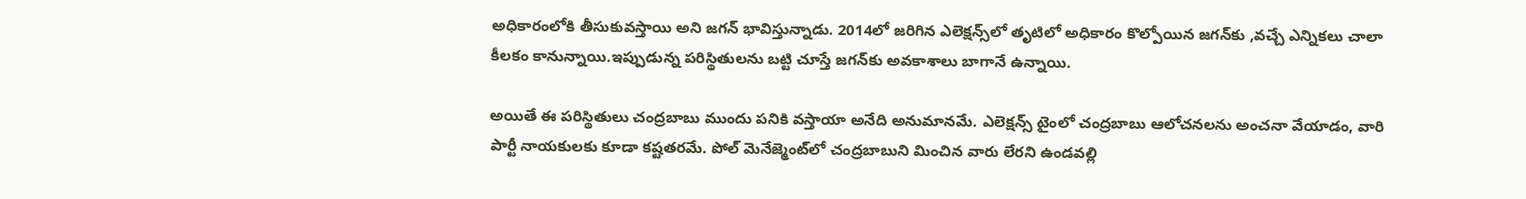అధికారంలోకి తీసుకువ‌స్తాయి అని జ‌గ‌న్ భావిస్తున్నాడు. 2014లో జ‌రిగిన ఎలెక్ష‌న్స్‌లో తృటిలో అధికారం కొల్పోయిన జ‌గ‌న్‌కు ,వ‌చ్చే ఎన్నిక‌లు చాలా కీల‌కం కానున్నాయి.ఇప్పుడున్న ప‌రిస్థితుల‌ను బ‌ట్టి చూస్తే జ‌గ‌న్‌కు అవ‌కాశాలు బాగానే ఉన్నాయి.

అయితే ఈ ప‌రిస్థితులు చంద్ర‌బాబు ముందు ప‌నికి వ‌స్తాయా అనేది అనుమాన‌మే. ఎలెక్ష‌న్స్ టైంలో చంద్ర‌బాబు ఆలోచ‌న‌ల‌ను అంచ‌నా వేయాడం, వారి పార్టీ నాయ‌కుల‌కు కూడా క‌ష్ట‌త‌ర‌మే. పోల్ మెనేజ్మెంట్‌లో చంద్ర‌బాబుని మించిన వారు లేర‌ని ఉండ‌వ‌ల్లి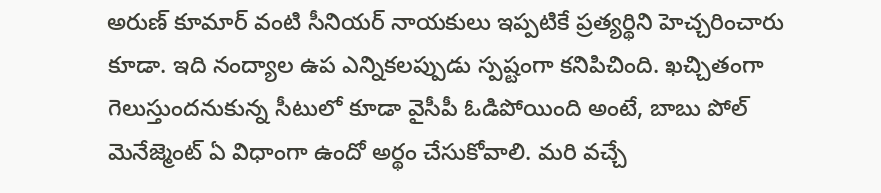అరుణ్ కూమార్ వంటి సీనియ‌ర్ నాయ‌కులు ఇప్ప‌టికే ప్ర‌త్య‌ర్థిని హెచ్చ‌రించారు కూడా. ఇది నంద్యాల ఉప ఎన్నిక‌ల‌ప్పుడు స్ప‌ష్టంగా క‌నిపిచింది. ఖ‌చ్చితంగా గెలుస్తుంద‌నుకున్న సీటులో కూడా వైసీపీ ఓడిపోయింది అంటే, బాబు పోల్ మెనేజ్మెంట్ ఏ విధాంగా ఉందో అర్థం చేసుకోవాలి. మ‌రి వ‌చ్చే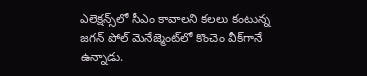ఎలెక్ష‌న్స్‌లో సీఎం కావాల‌ని క‌ల‌లు కంటున్న జ‌గ‌న్ పోల్ మెనేజ్మెంట్‌లో కొంచెం వీక్‌గానే ఉన్నాడు.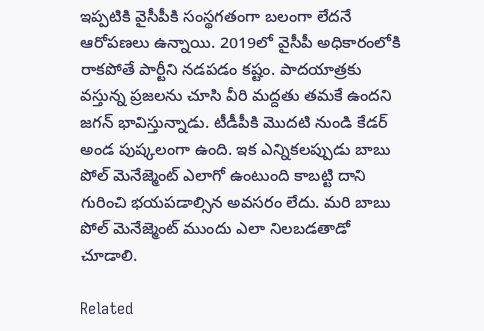ఇప్ప‌టికి వైసీపీకి సంస్థ‌గ‌తంగా బ‌లంగా లేద‌నే ఆరోప‌ణ‌లు ఉన్నాయి. 2019లో వైసీపీ అధికారంలోకి రాక‌పోతే పార్టీని న‌డ‌ప‌డం క‌ష్టం. పాద‌యాత్ర‌కు వ‌స్తున్న ప్ర‌జ‌ల‌ను చూసి వీరి మ‌ద్ద‌తు త‌మ‌కే ఉంద‌ని జ‌గ‌న్ భావిస్తున్నాడు. టీడీపీకి మొద‌టి నుండి కేడ‌ర్ అండ పుష్క‌లంగా ఉంది. ఇక ఎన్నిక‌ల‌ప్పుడు బాబు పోల్ మెనేజ్మెంట్ ఎలాగో ఉంటుంది కాబ‌ట్టి దాని గురించి భ‌య‌ప‌డాల్సిన‌ అవ‌స‌రం లేదు. మ‌రి బాబు పోల్ మెనేజ్మెంట్ ముందు ఎలా నిలబ‌డ‌తాడో చూడాలి.

Related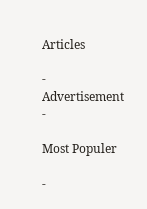Articles

- Advertisement -

Most Populer

-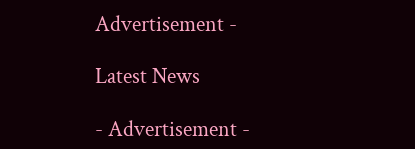Advertisement -

Latest News

- Advertisement -